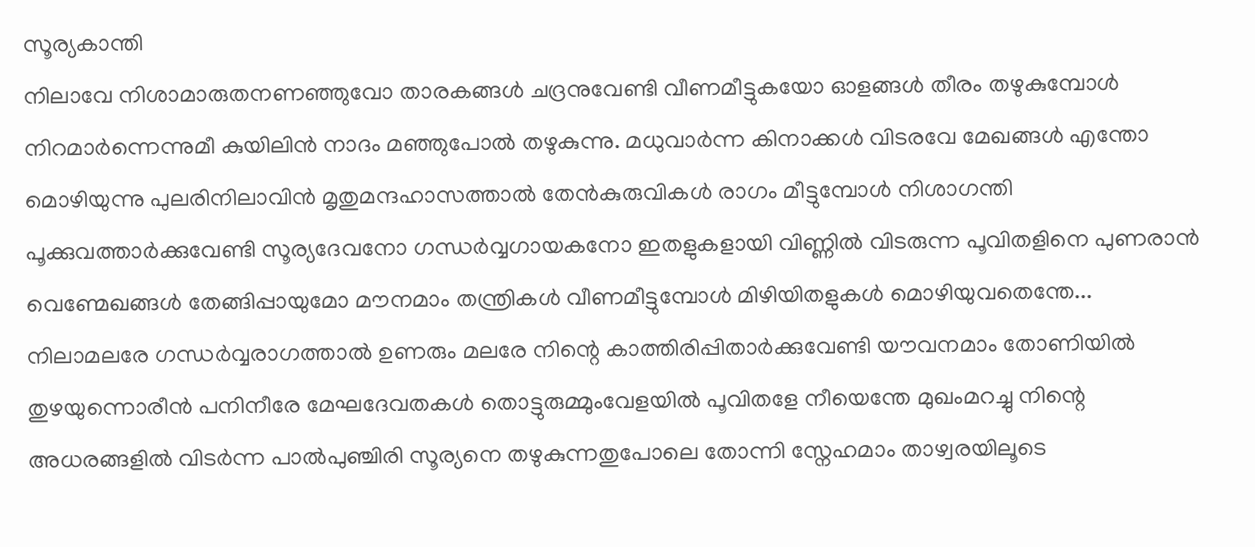സൂര്യകാന്തി
നിലാവേ നിശാമാരുതനണഞ്ഞുവോ താരകങ്ങൾ ചദ്രനുവേണ്ടി വീണമീട്ടുകയോ ഓളങ്ങൾ തീരം തഴുകുമ്പോൾ നിറമാർന്നെന്നുമീ കുയിലിൻ നാദം മഞ്ഞുപോൽ തഴുകുന്നു. മധുവാർന്ന കിനാക്കൾ വിടരവേ മേഖങ്ങൾ എന്തോ മൊഴിയുന്നു പുലരിനിലാവിൻ മൃതുമന്ദഹാസത്താൽ തേൻകുരുവികൾ രാഗം മീട്ടുമ്പോൾ നിശാഗന്തി പൂക്കുവത്താർക്കുവേണ്ടി സൂര്യദേവനോ ഗന്ധർവ്വഗായകനോ ഇതളുകളായി വിണ്ണിൽ വിടരുന്ന പൂവിതളിനെ പുണരാൻ വെണ്മേഖങ്ങൾ തേങ്ങിപ്പായുമോ മൗനമാം തന്ത്രികൾ വീണമീട്ടുമ്പോൾ മിഴിയിതളുകൾ മൊഴിയുവതെന്തേ... നിലാമലരേ ഗന്ധർവ്വരാഗത്താൽ ഉണരും മലരേ നിന്റെ കാത്തിരിപ്പിതാർക്കുവേണ്ടി യൗവനമാം തോണിയിൽ തുഴയുന്നൊരീൻ പനിനീരേ മേഘദേവതകൾ തൊട്ടുരുമ്മുംവേളയിൽ പൂവിതളേ നീയെന്തേ മുഖംമറച്ചു നിന്റെ അധരങ്ങളിൽ വിടർന്ന പാൽപുഞ്ചിരി സൂര്യനെ തഴുകുന്നതുപോലെ തോന്നി സ്നേഹമാം താഴ്വരയിലൂടെ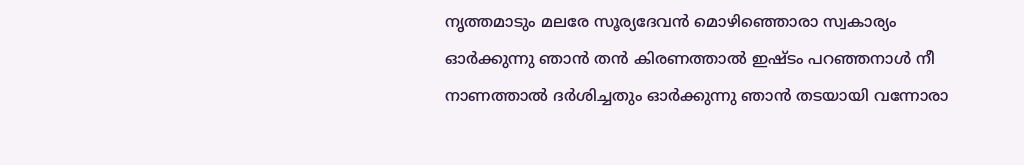നൃത്തമാടും മലരേ സൂര്യദേവൻ മൊഴിഞ്ഞൊരാ സ്വകാര്യം ഓർക്കുന്നു ഞാൻ തൻ കിരണത്താൽ ഇഷ്ടം പറഞ്ഞനാൾ നീ നാണത്താൽ ദർശിച്ചതും ഓർക്കുന്നു ഞാൻ തടയായി വന്നോരാ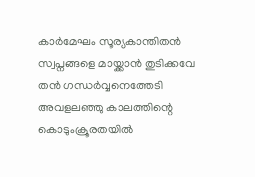കാർമേഘം സൂര്യകാന്തിതൻ സ്വപ്നങ്ങളെ മായ്ക്കാൻ തുടിക്കവേ തൻ ഗന്ധർവ്വനെത്തേടി അവളലഞ്ഞു കാലത്തിന്റെ കൊടുംക്രൂരതയിൽ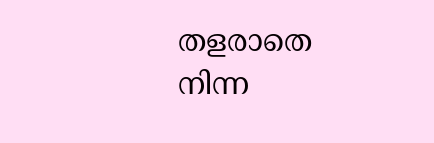തളരാതെ നിന്ന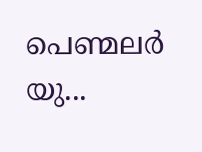പെണ്മലർ യു...